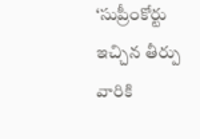‘సుప్రీంకోర్టు ఇచ్చిన తీర్పు వారికి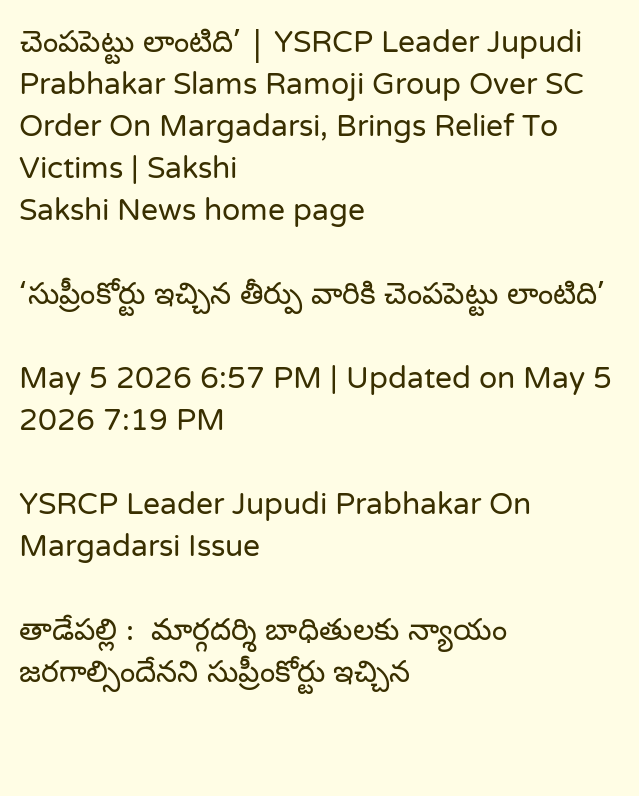చెంపపెట్టు లాంటిది’ | YSRCP Leader Jupudi Prabhakar Slams Ramoji Group Over SC Order On Margadarsi, Brings Relief To Victims | Sakshi
Sakshi News home page

‘సుప్రీంకోర్టు ఇచ్చిన తీర్పు వారికి చెంపపెట్టు లాంటిది’

May 5 2026 6:57 PM | Updated on May 5 2026 7:19 PM

YSRCP Leader Jupudi Prabhakar On Margadarsi Issue

తాడేపల్లి :  మార్గదర్శి బాధితులకు న్యాయం జరగాల్సిందేనని సుప్రీంకోర్టు ఇచ్చిన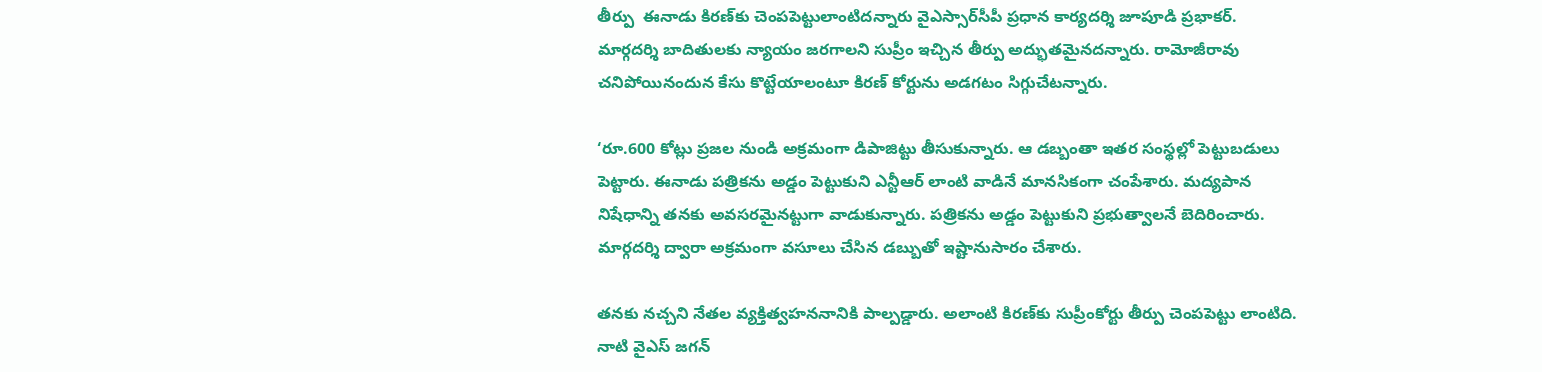తీర్పు  ఈనాడు కిరణ్‌కు చెంపపెట్టులాంటిదన్నారు వైఎస్సార్‌సీపీ ప్రధాన కార్యదర్శి జూపూడి ప్రభాకర్‌. మార్గదర్శి బాదితులకు న్యాయం జరగాలని సుప్రీం ఇచ్చిన తీర్పు అద్భుతమైనదన్నారు. రామోజీరావు చనిపోయినందున కేసు కొట్టేయాలంటూ కిరణ్‌ కోర్టును అడగటం సిగ్గుచేటన్నారు.

‘రూ.600 కోట్లు ప్రజల నుండి అక్రమంగా డిపాజిట్టు తీసుకున్నారు. ఆ డబ్బంతా ఇతర సంస్థల్లో పెట్టుబడులు పెట్టారు. ఈనాడు పత్రికను అడ్డం పెట్టుకుని ఎన్టీఆర్ లాంటి వాడినే మానసికంగా చంపేశారు. మద్యపాన నిషేధాన్ని తనకు అవసరమైనట్టుగా వాడుకున్నారు. పత్రికను అడ్డం పెట్టుకుని ప్రభుత్వాలనే బెదిరించారు. మార్గదర్శి ద్వారా అక్రమంగా వసూలు చేసిన డబ్బుతో ఇష్టానుసారం చేశారు.

తనకు నచ్చని నేతల వ్యక్తిత్వహననానికి పాల్పడ్డారు. అలాంటి కిరణ్‌కు సుప్రీంకోర్టు తీర్పు చెంపపెట్టు లాంటిది.  నాటి వైఎస్ జగన్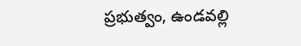ప్రభుత్వం, ఉండవల్లి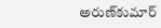అరుణ్‌కుమార్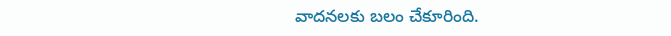వాదనలకు బలం చేకూరింది.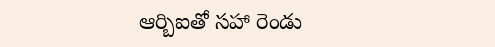ఆర్బిఐతో సహా రెండు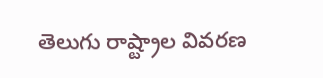తెలుగు రాష్ట్రాల వివరణ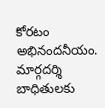కోరటం అభినందనీయం. మార్గదర్శి బాధితులకు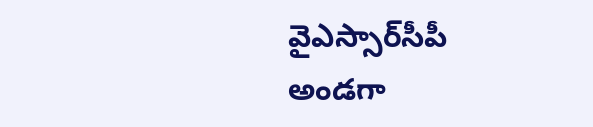వైఎస్సార్‌సీపీ అండగా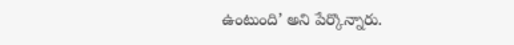ఉంటుంది’ అని పేర్కొన్నారు.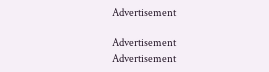Advertisement

Advertisement
Advertisement